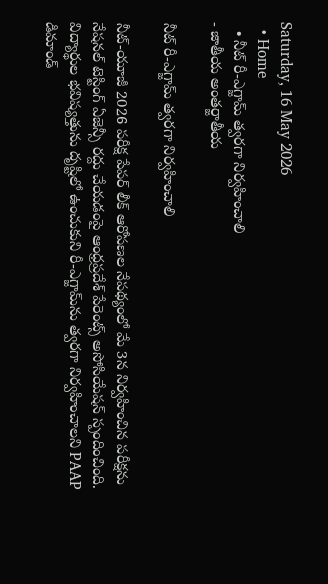Saturday, 16 May 2026
  • Home
  • నీట్‌ రీ-ఎగ్జామ్‌ త్వరగా నిర్వహించాలి
- జాతీయ అంతర్జాతీయ

నీట్‌ రీ-ఎగ్జామ్‌ త్వరగా నిర్వహించాలి

నీట్‌-యూజీ 2026 పరీక్ష పేపర్‌ లీక్‌ ఆరోపణల నేపథ్యంలో మే 3న నిర్వహించిన పరీక్షను నేషనల్‌ టెస్టింగ్‌ ఏజెన్సీ రద్దు చేయడంపై ఆంధ్రప్రదేశ్‌ పేరెంట్స్‌ అసోసియేషన్‌ స్పందించింది. విద్యార్థుల భవిష్యత్తును దృష్టిలో ఉంచుకుని రీ-ఎగ్జామ్‌ను త్వరగా నిర్వహించాలని PAAP డిమాండ్‌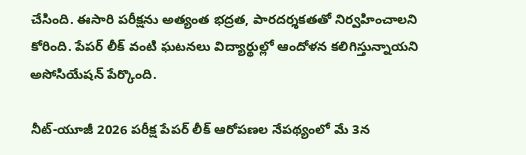చేసింది. ఈసారి పరీక్షను అత్యంత భద్రత, పారదర్శకతతో నిర్వహించాలని కోరింది. పేపర్‌ లీక్‌ వంటి ఘటనలు విద్యార్థుల్లో ఆందోళన కలిగిస్తున్నాయని అసోసియేషన్‌ పేర్కొంది.

నీట్‌-యూజీ 2026 పరీక్ష పేపర్‌ లీక్‌ ఆరోపణల నేపథ్యంలో మే 3న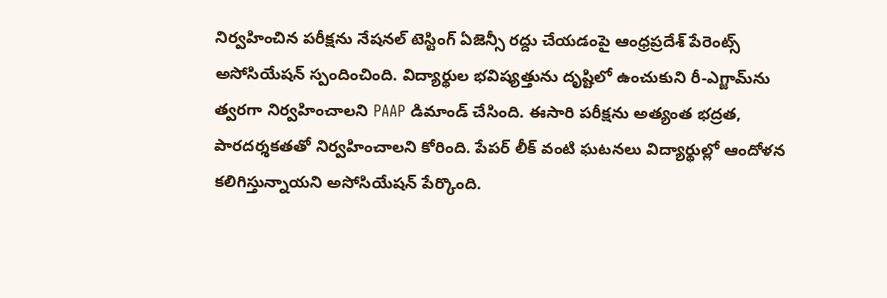నిర్వహించిన పరీక్షను నేషనల్‌ టెస్టింగ్‌ ఏజెన్సీ రద్దు చేయడంపై ఆంధ్రప్రదేశ్‌ పేరెంట్స్‌ అసోసియేషన్‌ స్పందించింది. విద్యార్థుల భవిష్యత్తును దృష్టిలో ఉంచుకుని రీ-ఎగ్జామ్‌ను త్వరగా నిర్వహించాలని PAAP డిమాండ్‌ చేసింది. ఈసారి పరీక్షను అత్యంత భద్రత, పారదర్శకతతో నిర్వహించాలని కోరింది. పేపర్‌ లీక్‌ వంటి ఘటనలు విద్యార్థుల్లో ఆందోళన కలిగిస్తున్నాయని అసోసియేషన్‌ పేర్కొంది.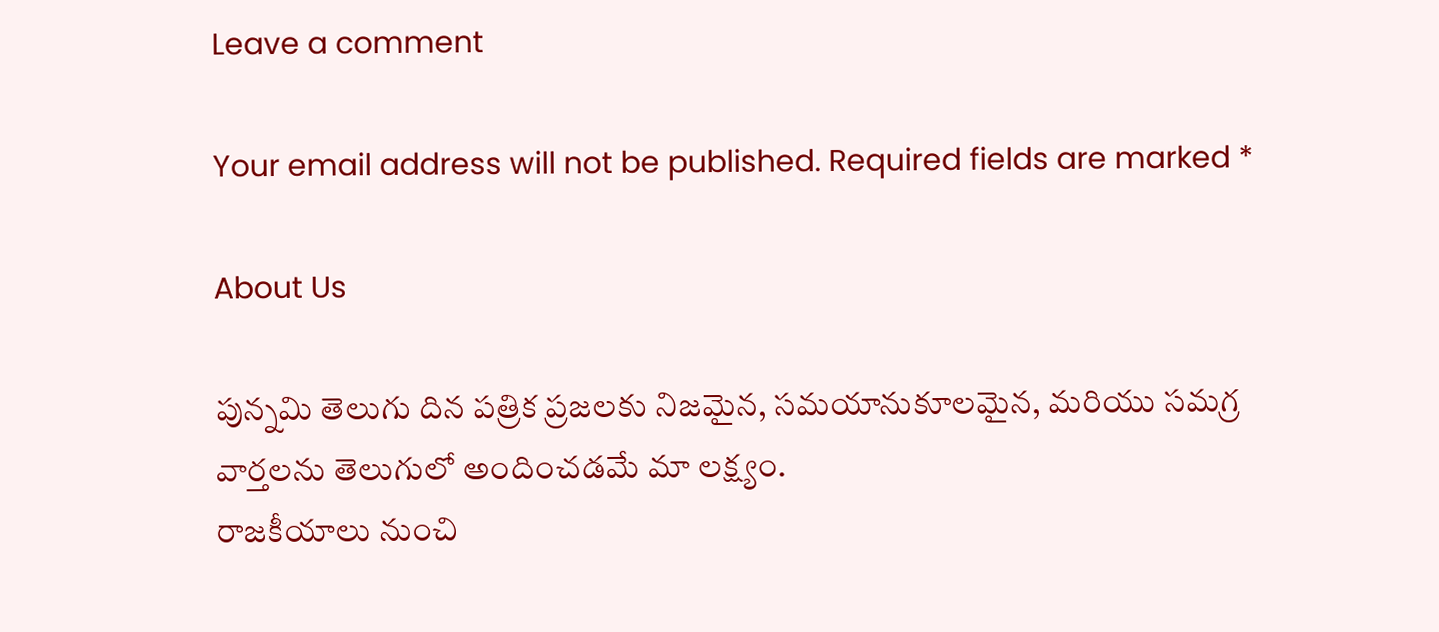Leave a comment

Your email address will not be published. Required fields are marked *

About Us

పున్నమి తెలుగు దిన పత్రిక ప్రజలకు నిజమైన, సమయానుకూలమైన, మరియు సమగ్ర వార్తలను తెలుగులో అందించడమే మా లక్ష్యం.
రాజకీయాలు నుంచి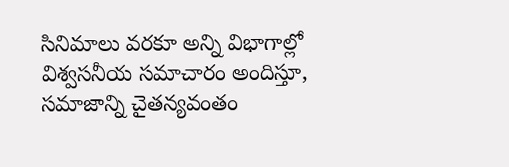సినిమాలు వరకూ అన్ని విభాగాల్లో విశ్వసనీయ సమాచారం అందిస్తూ, సమాజాన్ని చైతన్యవంతం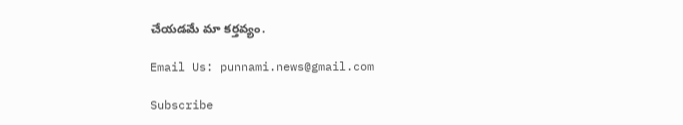చేయడమే మా కర్తవ్యం.

Email Us: punnami.news@gmail.com

Subscribe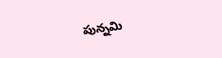పున్నమి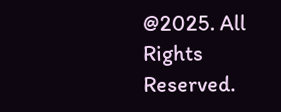@2025. All Rights Reserved.